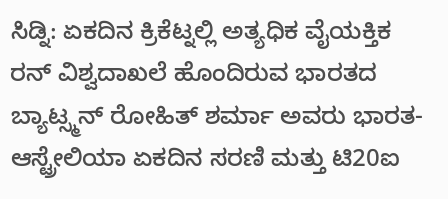ಸಿಡ್ನಿ: ಏಕದಿನ ಕ್ರಿಕೆಟ್ನಲ್ಲಿ ಅತ್ಯಧಿಕ ವೈಯಕ್ತಿಕ ರನ್ ವಿಶ್ವದಾಖಲೆ ಹೊಂದಿರುವ ಭಾರತದ ಬ್ಯಾಟ್ಸ್ಮನ್ ರೋಹಿತ್ ಶರ್ಮಾ ಅವರು ಭಾರತ-ಆಸ್ಟ್ರೇಲಿಯಾ ಏಕದಿನ ಸರಣಿ ಮತ್ತು ಟಿ20ಐ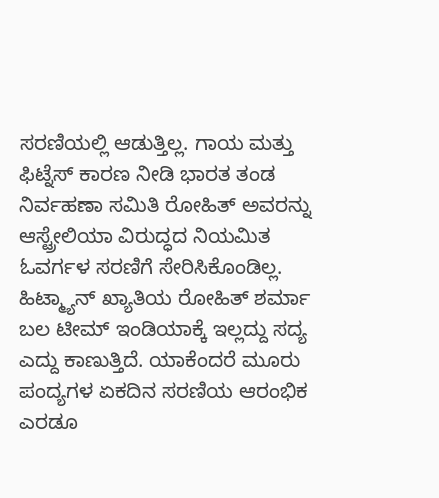ಸರಣಿಯಲ್ಲಿ ಆಡುತ್ತಿಲ್ಲ. ಗಾಯ ಮತ್ತು ಫಿಟ್ನೆಸ್ ಕಾರಣ ನೀಡಿ ಭಾರತ ತಂಡ ನಿರ್ವಹಣಾ ಸಮಿತಿ ರೋಹಿತ್ ಅವರನ್ನು ಆಸ್ಟ್ರೇಲಿಯಾ ವಿರುದ್ಧದ ನಿಯಮಿತ ಓವರ್ಗಳ ಸರಣಿಗೆ ಸೇರಿಸಿಕೊಂಡಿಲ್ಲ.
ಹಿಟ್ಮ್ಯಾನ್ ಖ್ಯಾತಿಯ ರೋಹಿತ್ ಶರ್ಮಾ ಬಲ ಟೀಮ್ ಇಂಡಿಯಾಕ್ಕೆ ಇಲ್ಲದ್ದು ಸದ್ಯ ಎದ್ದು ಕಾಣುತ್ತಿದೆ. ಯಾಕೆಂದರೆ ಮೂರು ಪಂದ್ಯಗಳ ಏಕದಿನ ಸರಣಿಯ ಆರಂಭಿಕ ಎರಡೂ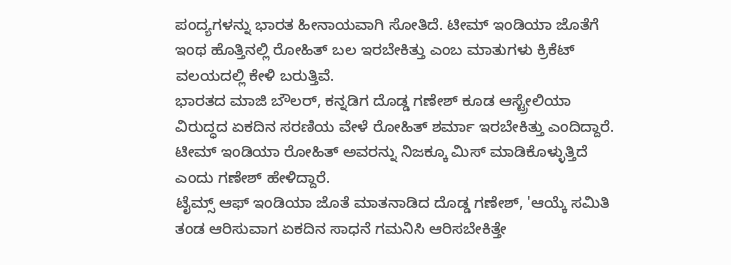ಪಂದ್ಯಗಳನ್ನು ಭಾರತ ಹೀನಾಯವಾಗಿ ಸೋತಿದೆ. ಟೀಮ್ ಇಂಡಿಯಾ ಜೊತೆಗೆ ಇಂಥ ಹೊತ್ತಿನಲ್ಲಿ ರೋಹಿತ್ ಬಲ ಇರಬೇಕಿತ್ತು ಎಂಬ ಮಾತುಗಳು ಕ್ರಿಕೆಟ್ ವಲಯದಲ್ಲಿ ಕೇಳಿ ಬರುತ್ತಿವೆ.
ಭಾರತದ ಮಾಜಿ ಬೌಲರ್, ಕನ್ನಡಿಗ ದೊಡ್ಡ ಗಣೇಶ್ ಕೂಡ ಆಸ್ಟ್ರೇಲಿಯಾ ವಿರುದ್ಧದ ಏಕದಿನ ಸರಣಿಯ ವೇಳೆ ರೋಹಿತ್ ಶರ್ಮಾ ಇರಬೇಕಿತ್ತು ಎಂದಿದ್ದಾರೆ. ಟೀಮ್ ಇಂಡಿಯಾ ರೋಹಿತ್ ಅವರನ್ನು ನಿಜಕ್ಕೂ ಮಿಸ್ ಮಾಡಿಕೊಳ್ಳುತ್ತಿದೆ ಎಂದು ಗಣೇಶ್ ಹೇಳಿದ್ದಾರೆ.
ಟೈಮ್ಸ್ ಆಫ್ ಇಂಡಿಯಾ ಜೊತೆ ಮಾತನಾಡಿದ ದೊಡ್ಡ ಗಣೇಶ್, 'ಆಯ್ಕೆ ಸಮಿತಿ ತಂಡ ಆರಿಸುವಾಗ ಏಕದಿನ ಸಾಧನೆ ಗಮನಿಸಿ ಆರಿಸಬೇಕಿತ್ತೇ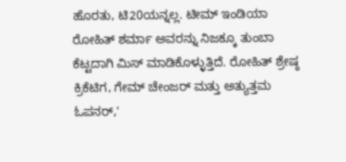ಹೊರತು, ಟಿ20ಯನ್ನಲ್ಲ. ಟೀಮ್ ಇಂಡಿಯಾ ರೋಹಿತ್ ಶರ್ಮಾ ಅವರನ್ನು ನಿಜಕ್ಕೂ ತುಂಬಾ ಕೆಟ್ಟದಾಗಿ ಮಿಸ್ ಮಾಡಿಕೊಳ್ಳುತ್ತಿದೆ. ರೋಹಿತ್ ಶ್ರೇಷ್ಠ ಕ್ರಿಕೆಟಿಗ, ಗೇಮ್ ಚೇಂಜರ್ ಮತ್ತು ಅತ್ಯುತ್ತಮ ಓಪನರ್,'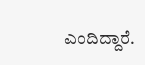ಎಂದಿದ್ದಾರೆ.